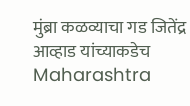मुंब्रा कळव्याचा गड जितेंद्र आव्हाड यांच्याकडेच
Maharashtra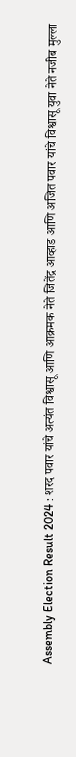Assembly Election Result 2024 : शरद पवार यांचे अत्यंत विश्वासू आणि आक्रमक नेते जितेंद्र आव्हाड आणि अजित पवार यांचे विश्वासू युवा नेते नजीब मुल्ला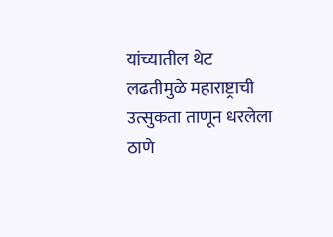यांच्यातील थेट लढतीमुळे महाराष्ट्राची उत्सुकता ताणून धरलेला ठाणे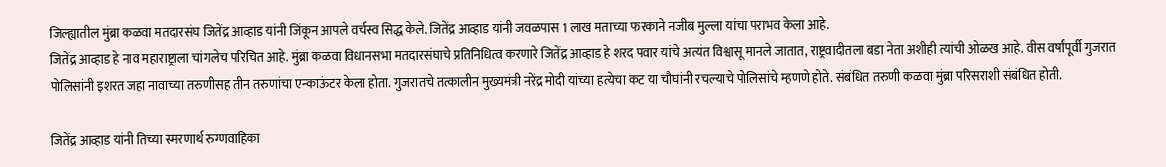जिल्ह्यातील मुंब्रा कळवा मतदारसंघ जितेंद्र आव्हाड यांनी जिंकून आपले वर्चस्व सिद्ध केले. जितेंद्र आव्हाड यांनी जवळपास 1 लाख मताच्या फरकाने नजीब मुल्ला यांचा पराभव केला आहे.
जितेंद्र आव्हाड हे नाव महाराष्ट्राला चांगलेच परिचित आहे. मुंब्रा कळवा विधानसभा मतदारसंघाचे प्रतिनिधित्व करणारे जितेंद्र आव्हाड हे शरद पवार यांचे अत्यंत विश्वासू मानले जातात, राष्ट्रवादीतला बडा नेता अशीही त्यांची ओळख आहे. वीस वर्षांपूर्वी गुजरात पोलिसांनी इशरत जहा नावाच्या तरुणीसह तीन तरुणांचा एन्काऊंटर केला होता. गुजरातचे तत्कालीन मुख्यमंत्री नरेंद्र मोदी यांच्या हत्येचा कट या चौघांनी रचल्याचे पोलिसांचे म्हणणे होते. संबंधित तरुणी कळवा मुंब्रा परिसराशी संबंधित होती.

जितेंद्र आव्हाड यांनी तिच्या स्मरणार्थ रुग्णवाहिका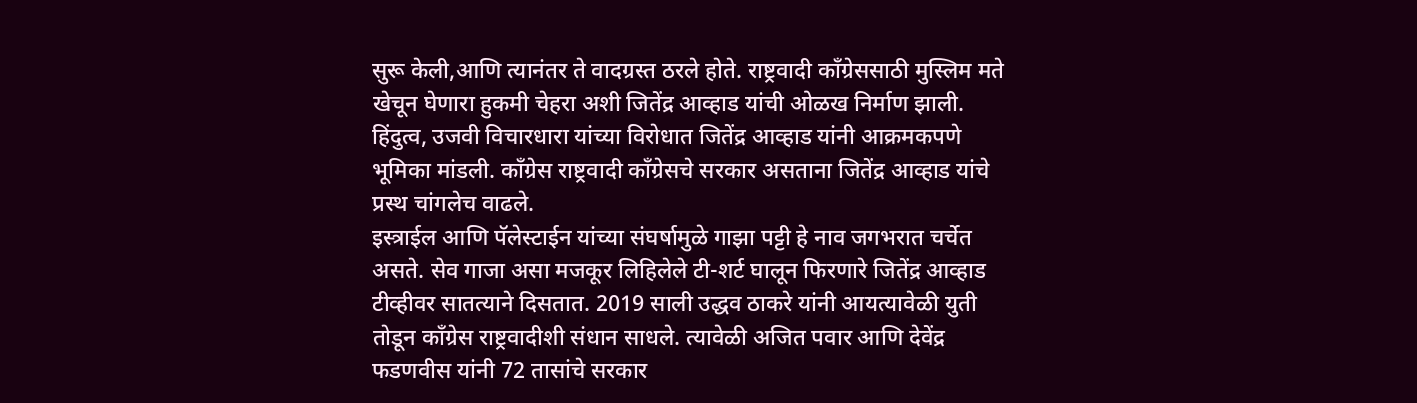सुरू केली,आणि त्यानंतर ते वादग्रस्त ठरले होते. राष्ट्रवादी काँग्रेससाठी मुस्लिम मते खेचून घेणारा हुकमी चेहरा अशी जितेंद्र आव्हाड यांची ओळख निर्माण झाली. हिंदुत्व, उजवी विचारधारा यांच्या विरोधात जितेंद्र आव्हाड यांनी आक्रमकपणे भूमिका मांडली. काँग्रेस राष्ट्रवादी काँग्रेसचे सरकार असताना जितेंद्र आव्हाड यांचे प्रस्थ चांगलेच वाढले.
इस्त्राईल आणि पॅलेस्टाईन यांच्या संघर्षामुळे गाझा पट्टी हे नाव जगभरात चर्चेत असते. सेव गाजा असा मजकूर लिहिलेले टी-शर्ट घालून फिरणारे जितेंद्र आव्हाड टीव्हीवर सातत्याने दिसतात. 2019 साली उद्धव ठाकरे यांनी आयत्यावेळी युती तोडून काँग्रेस राष्ट्रवादीशी संधान साधले. त्यावेळी अजित पवार आणि देवेंद्र फडणवीस यांनी 72 तासांचे सरकार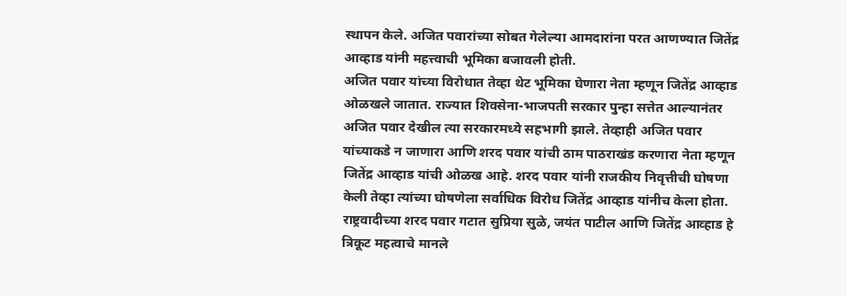स्थापन केले. अजित पवारांच्या सोबत गेलेल्या आमदारांना परत आणण्यात जितेंद्र आव्हाड यांनी महत्त्वाची भूमिका बजावली होती.
अजित पवार यांच्या विरोधात तेव्हा थेट भूमिका घेणारा नेता म्हणून जितेंद्र आव्हाड ओळखले जातात. राज्यात शिवसेना-भाजपती सरकार पुन्हा सत्तेत आल्यानंतर अजित पवार देखील त्या सरकारमध्ये सहभागी झाले. तेव्हाही अजित पवार यांच्याकडे न जाणारा आणि शरद पवार यांची ठाम पाठराखंड करणारा नेता म्हणून जितेंद्र आव्हाड यांची ओळख आहे. शरद पवार यांनी राजकीय निवृत्तीची घोषणा केली तेव्हा त्यांच्या घोषणेला सर्वाधिक विरोध जितेंद्र आव्हाड यांनीच केला होता. राष्ट्रवादीच्या शरद पवार गटात सुप्रिया सुळे, जयंत पाटील आणि जितेंद्र आव्हाड हे त्रिकूट महत्वाचे मानले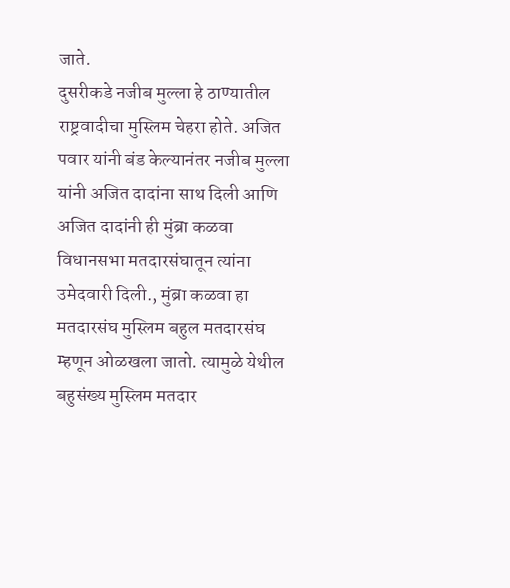जाते.
दुसरीकडे नजीब मुल्ला हे ठाण्यातील राष्ट्रवादीचा मुस्लिम चेहरा होते. अजित पवार यांनी बंड केल्यानंतर नजीब मुल्ला यांनी अजित दादांना साथ दिली आणि अजित दादांनी ही मुंब्रा कळवा विधानसभा मतदारसंघातून त्यांना उमेदवारी दिली., मुंब्रा कळवा हा मतदारसंघ मुस्लिम बहुल मतदारसंघ म्हणून ओळखला जातो. त्यामुळे येथील बहुसंख्य मुस्लिम मतदार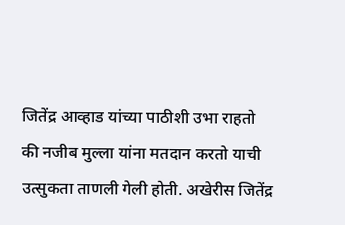जितेंद्र आव्हाड यांच्या पाठीशी उभा राहतो की नजीब मुल्ला यांना मतदान करतो याची उत्सुकता ताणली गेली होती. अखेरीस जितेंद्र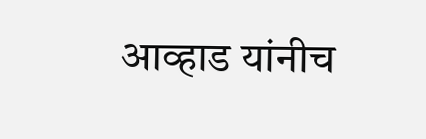आव्हाड यांनीच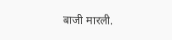बाजी मारली.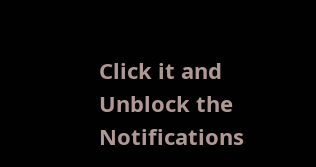Click it and Unblock the Notifications